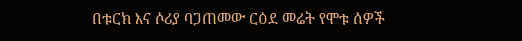በቱርክ እና ሶሪያ ባጋጠመው ርዕደ መሬት የሞቱ ሰዎች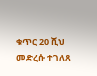ቁጥር 20 ሺህ መድረሱ ተገለጸ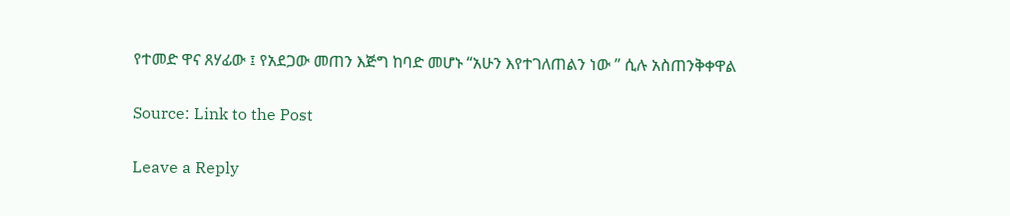የተመድ ዋና ጸሃፊው ፤ የአደጋው መጠን እጅግ ከባድ መሆኑ “አሁን እየተገለጠልን ነው ” ሲሉ አስጠንቅቀዋል

Source: Link to the Post

Leave a Reply